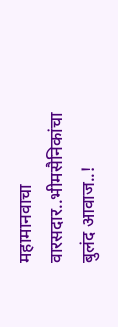महामानवाचा वारसदार..भीमसैनिकांचा बुलंद आवाज..!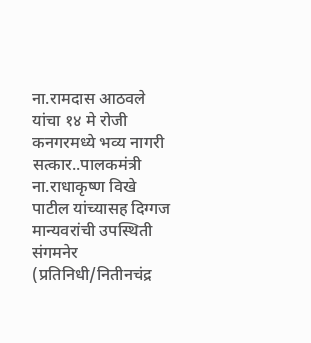ना.रामदास आठवले यांचा १४ मे रोजी कनगरमध्ये भव्य नागरी सत्कार..पालकमंत्री ना.राधाकृष्ण विखे पाटील यांच्यासह दिग्गज मान्यवरांची उपस्थिती
संगमनेर (प्रतिनिधी/नितीनचंद्र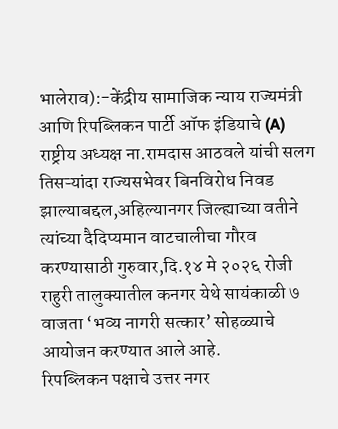भालेराव):-केंद्रीय सामाजिक न्याय राज्यमंत्री आणि रिपब्लिकन पार्टी ऑफ इंडियाचे (A) राष्ट्रीय अध्यक्ष ना.रामदास आठवले यांची सलग तिसऱ्यांदा राज्यसभेवर बिनविरोध निवड झाल्याबद्दल,अहिल्यानगर जिल्ह्याच्या वतीने त्यांच्या दैदिप्यमान वाटचालीचा गौरव करण्यासाठी गुरुवार,दि.१४ मे २०२६ रोजी राहुरी तालुक्यातील कनगर येथे सायंकाळी ७ वाजता ‘भव्य नागरी सत्कार’ सोहळ्याचे आयोजन करण्यात आले आहे.
रिपब्लिकन पक्षाचे उत्तर नगर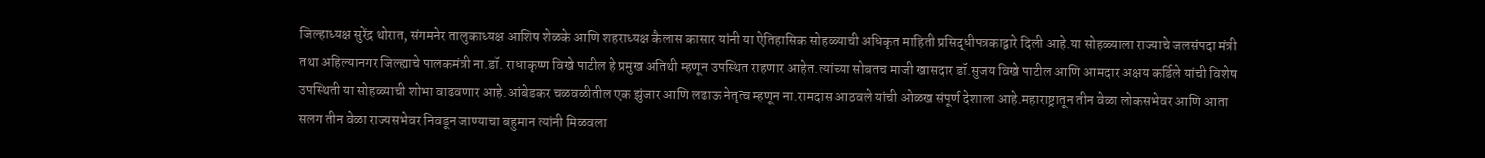जिल्हाध्यक्ष सुरेंद्र थोरात, संगमनेर तालुकाध्यक्ष आशिष शेळके आणि शहराध्यक्ष कैलास कासार यांनी या ऐतिहासिक सोहळ्याची अधिकृत माहिती प्रसिद्धीपत्रकाद्वारे दिली आहे.या सोहळ्याला राज्याचे जलसंपदा मंत्री तथा अहिल्यानगर जिल्ह्याचे पालकमंत्री ना.डॉ. राधाकृष्ण विखे पाटील हे प्रमुख अतिथी म्हणून उपस्थित राहणार आहेत.त्यांच्या सोबतच माजी खासदार डॉ.सुजय विखे पाटील आणि आमदार अक्षय कर्डिले यांची विशेष उपस्थिती या सोहळ्याची शोभा वाढवणार आहे.आंबेडकर चळवळीतील एक झुंजार आणि लढाऊ नेतृत्व म्हणून ना.रामदास आठवले यांची ओळख संपूर्ण देशाला आहे.महाराष्ट्रातून तीन वेळा लोकसभेवर आणि आता सलग तीन वेळा राज्यसभेवर निवडून जाण्याचा बहुमान त्यांनी मिळवला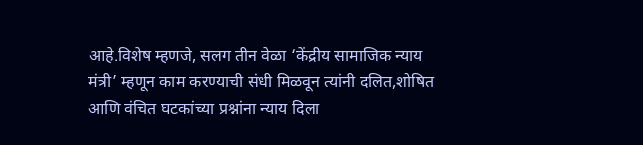आहे.विशेष म्हणजे, सलग तीन वेळा ‘केंद्रीय सामाजिक न्याय मंत्री’ म्हणून काम करण्याची संधी मिळवून त्यांनी दलित,शोषित आणि वंचित घटकांच्या प्रश्नांना न्याय दिला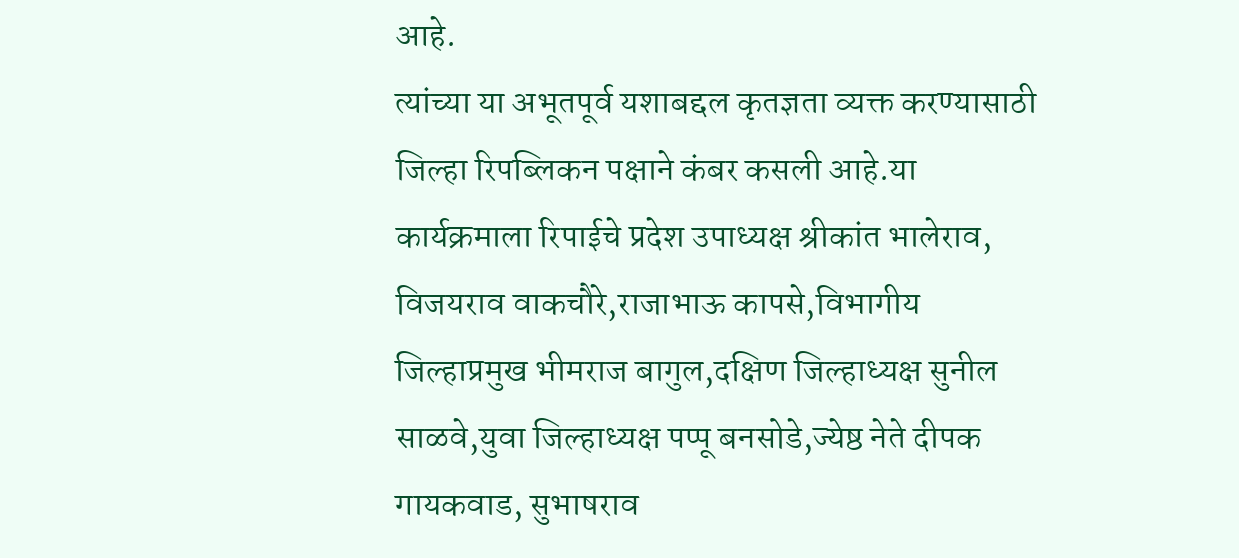आहे.
त्यांच्या या अभूतपूर्व यशाबद्दल कृतज्ञता व्यक्त करण्यासाठी जिल्हा रिपब्लिकन पक्षाने कंबर कसली आहे.या कार्यक्रमाला रिपाईचे प्रदेश उपाध्यक्ष श्रीकांत भालेराव, विजयराव वाकचौरे,राजाभाऊ कापसे,विभागीय जिल्हाप्रमुख भीमराज बागुल,दक्षिण जिल्हाध्यक्ष सुनील साळवे,युवा जिल्हाध्यक्ष पप्पू बनसोडे,ज्येष्ठ नेते दीपक गायकवाड, सुभाषराव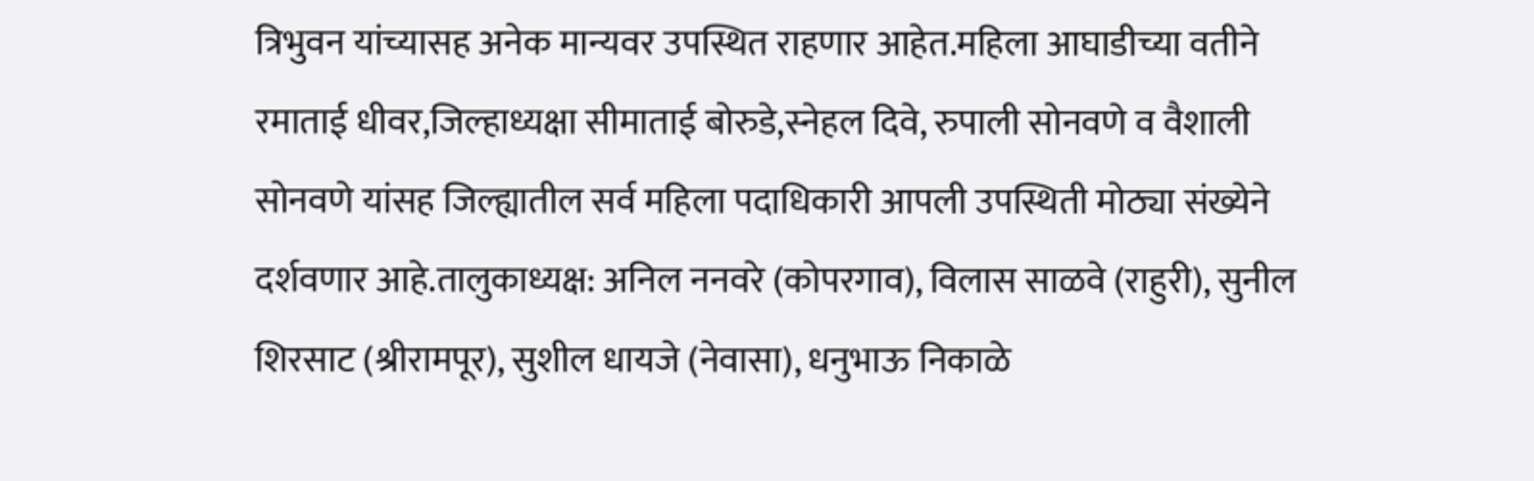त्रिभुवन यांच्यासह अनेक मान्यवर उपस्थित राहणार आहेत.महिला आघाडीच्या वतीने रमाताई धीवर,जिल्हाध्यक्षा सीमाताई बोरुडे,स्नेहल दिवे, रुपाली सोनवणे व वैशाली सोनवणे यांसह जिल्ह्यातील सर्व महिला पदाधिकारी आपली उपस्थिती मोठ्या संख्येने दर्शवणार आहे.तालुकाध्यक्ष: अनिल ननवरे (कोपरगाव), विलास साळवे (राहुरी), सुनील शिरसाट (श्रीरामपूर), सुशील धायजे (नेवासा), धनुभाऊ निकाळे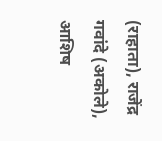(राहाता), राजेंद्र गवांदे (अकोले), आशिष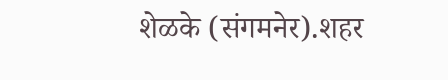शेळके (संगमनेर).शहर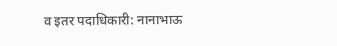व इतर पदाधिकारी: नानाभाऊ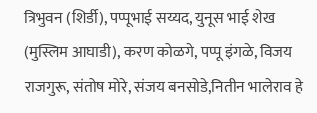त्रिभुवन (शिर्डी), पप्पूभाई सय्यद, युनूस भाई शेख (मुस्लिम आघाडी), करण कोळगे, पप्पू इंगळे, विजय राजगुरू, संतोष मोरे, संजय बनसोडे,नितीन भालेराव हे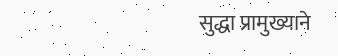सुद्धा प्रामुख्याने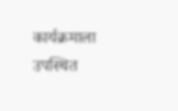कार्यक्रमाला उपस्थित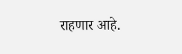राहणार आहे.